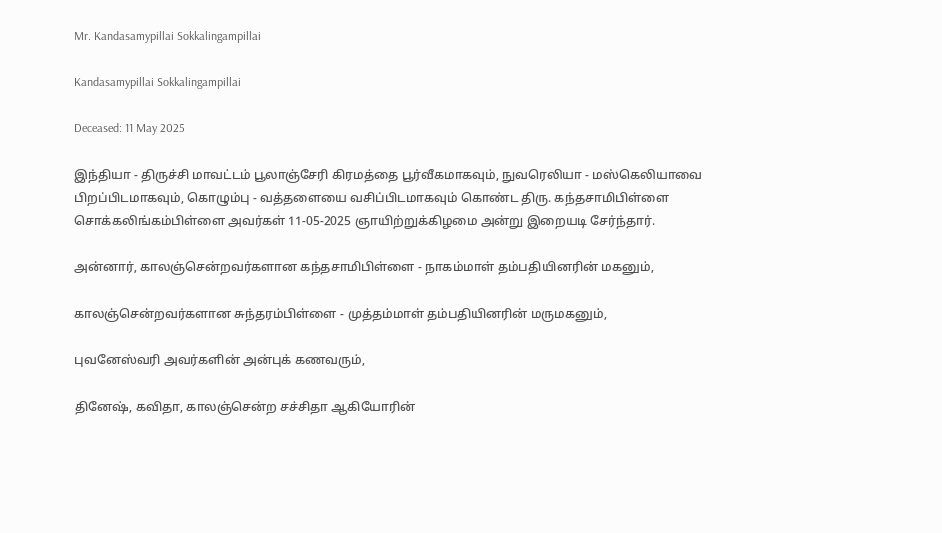Mr. Kandasamypillai Sokkalingampillai

Kandasamypillai Sokkalingampillai

Deceased: 11 May 2025

இந்தியா - திருச்சி மாவட்டம் பூலாஞ்சேரி கிரமத்தை பூர்வீகமாகவும், நுவரெலியா - மஸ்கெலியாவை பிறப்பிடமாகவும், கொழும்பு - வத்தளையை வசிப்பிடமாகவும் கொண்ட திரு. கந்தசாமிபிள்ளை சொக்கலிங்கம்பிள்ளை அவர்கள் 11-05-2025 ஞாயிற்றுக்கிழமை அன்று இறையடி சேர்ந்தார்.

அன்னார், காலஞ்சென்றவர்களான கந்தசாமிபிள்ளை - நாகம்மாள் தம்பதியினரின் மகனும்,

காலஞ்சென்றவர்களான சுந்தரம்பிள்ளை - முத்தம்மாள் தம்பதியினரின் மருமகனும்,

புவனேஸ்வரி அவர்களின் அன்புக் கணவரும்,

தினேஷ், கவிதா, காலஞ்சென்ற சச்சிதா ஆகியோரின்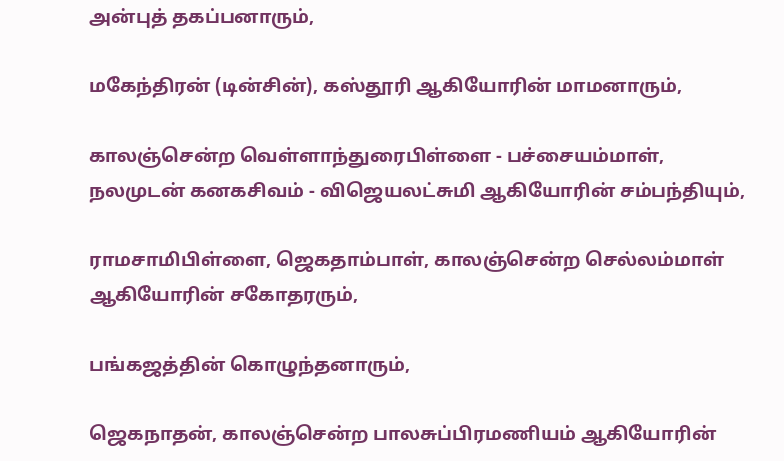அன்புத் தகப்பனாரும்,

மகேந்திரன் (டின்சின்), கஸ்தூரி ஆகியோரின் மாமனாரும்,

காலஞ்சென்ற வெள்ளாந்துரைபிள்ளை - பச்சையம்மாள், நலமுடன் கனகசிவம் - விஜெயலட்சுமி ஆகியோரின் சம்பந்தியும்,

ராமசாமிபிள்ளை, ஜெகதாம்பாள், காலஞ்சென்ற செல்லம்மாள் ஆகியோரின் சகோதரரும்,

பங்கஜத்தின் கொழுந்தனாரும்,

ஜெகநாதன், காலஞ்சென்ற பாலசுப்பிரமணியம் ஆகியோரின்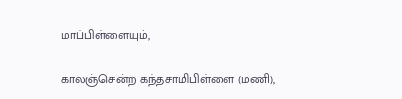மாப்பிள்ளையும்,

காலஞ்சென்ற கந்தசாமிபிள்ளை (மணி),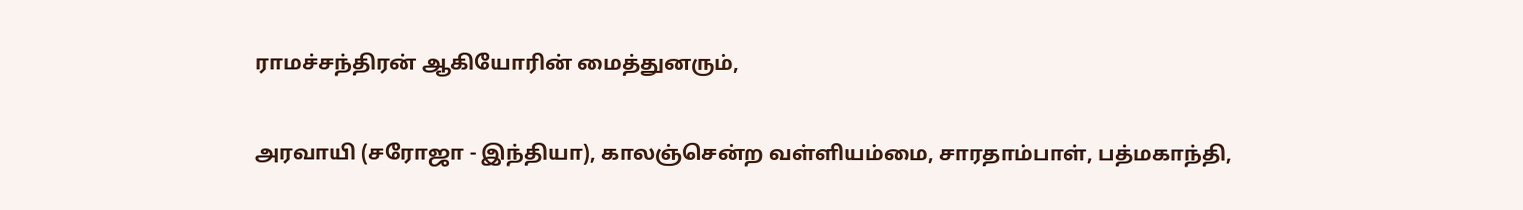ராமச்சந்திரன் ஆகியோரின் மைத்துனரும்,

அரவாயி (சரோஜா - இந்தியா), காலஞ்சென்ற வள்ளியம்மை, சாரதாம்பாள், பத்மகாந்தி,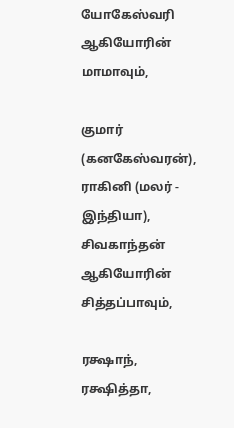யோகேஸ்வரி ஆகியோரின் மாமாவும்,

குமார் (கனகேஸ்வரன்), ராகினி (மலர் - இந்தியா), சிவகாந்தன் ஆகியோரின் சித்தப்பாவும்,

ரக்ஷாந், ரக்ஷித்தா,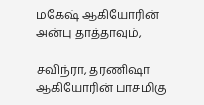மகேஷ் ஆகியோரின் அன்பு தாத்தாவும்,

சவிந்ரா, தரணிஷா ஆகியோரின் பாசமிகு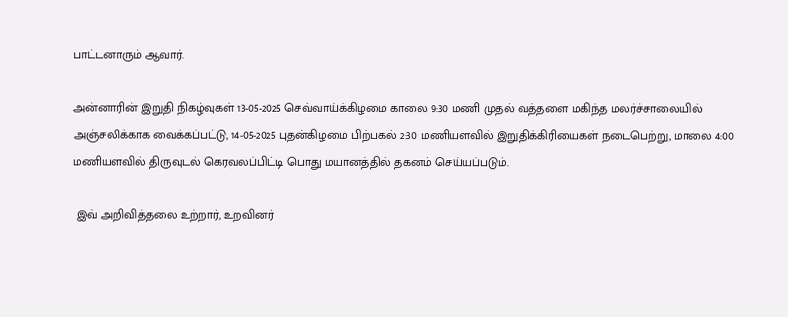பாட்டனாரும் ஆவார்.

அன்னாரின் இறுதி நிகழ்வுகள் 13-05-2025 செவ்வாய்க்கிழமை காலை 9:30 மணி முதல் வத்தளை மகிந்த மலர்ச்சாலையில் அஞ்சலிக்காக வைக்கப்பட்டு, 14-05-2025 புதன்கிழமை பிற்பகல் 2:30 மணியளவில் இறுதிக்கிரியைகள் நடைபெற்று, மாலை 4:00 மணியளவில் திருவுடல் கெரவலப்பிட்டி பொது மயானத்தில் தகனம் செய்யப்படும்.

 இவ் அறிவித்தலை உற்றார், உறவினர்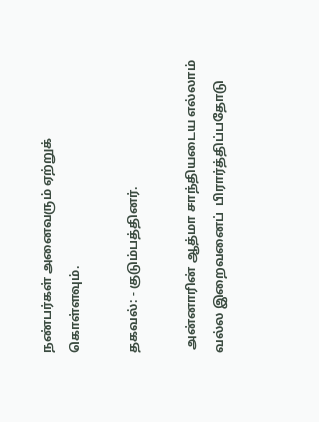நண்பர்கள் அனைவரும் ஏற்றுக் கொள்ளவும்.

தகவல்: - குடும்பத்தினர்.

 அன்னாரின் ஆத்மா சாந்தியடைய எல்லாம் வல்ல இறைவனைப்  பிரார்த்திப்பதோடு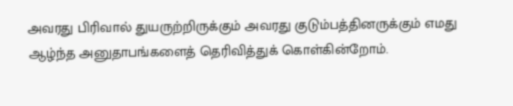அவரது பிரிவால் துயருற்றிருக்கும் அவரது குடும்பத்தினருக்கும் எமது ஆழ்ந்த அனுதாபங்களைத் தெரிவித்துக் கொள்கின்றோம்.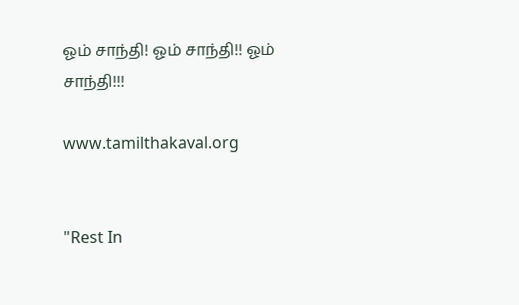ஓம் சாந்தி! ஓம் சாந்தி!! ஓம் சாந்தி!!!

www.tamilthakaval.org


"Rest In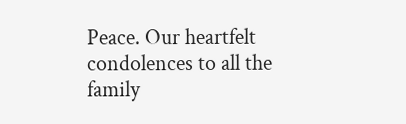Peace. Our heartfelt condolences to all the family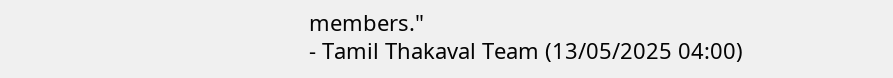members."
- Tamil Thakaval Team (13/05/2025 04:00)